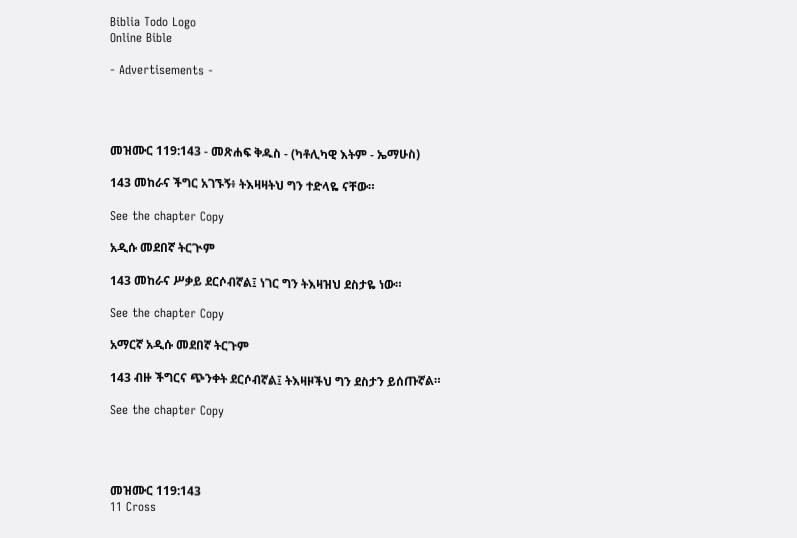Biblia Todo Logo
Online Bible

- Advertisements -




መዝሙር 119:143 - መጽሐፍ ቅዱስ - (ካቶሊካዊ እትም - ኤማሁስ)

143 መከራና ችግር አገኙኝ፥ ትእዛዛትህ ግን ተድላዬ ናቸው።

See the chapter Copy

አዲሱ መደበኛ ትርጒም

143 መከራና ሥቃይ ደርሶብኛል፤ ነገር ግን ትእዛዝህ ደስታዬ ነው።

See the chapter Copy

አማርኛ አዲሱ መደበኛ ትርጉም

143 ብዙ ችግርና ጭንቀት ደርሶብኛል፤ ትእዛዞችህ ግን ደስታን ይሰጡኛል።

See the chapter Copy




መዝሙር 119:143
11 Cross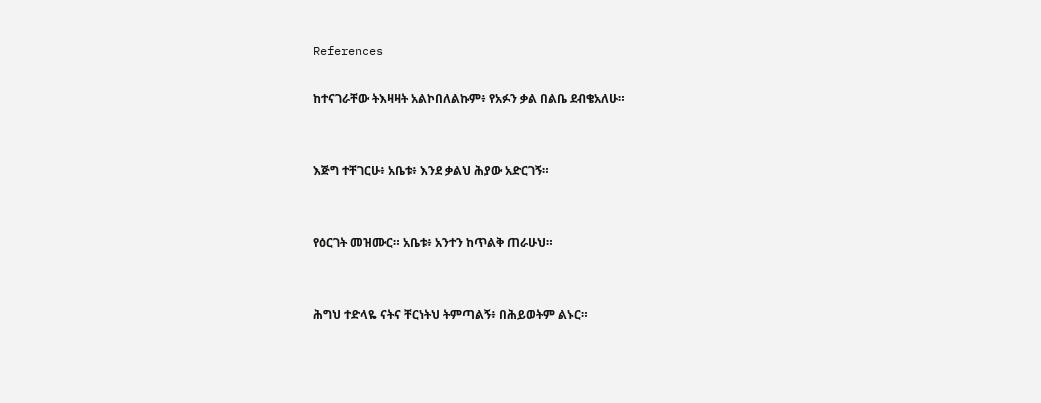References

ከተናገራቸው ትእዛዛት አልኮበለልኩም፥ የአፉን ቃል በልቤ ደብቄአለሁ።


እጅግ ተቸገርሁ፥ አቤቱ፥ እንደ ቃልህ ሕያው አድርገኝ።


የዕርገት መዝሙር። አቤቱ፥ አንተን ከጥልቅ ጠራሁህ።


ሕግህ ተድላዬ ናትና ቸርነትህ ትምጣልኝ፥ በሕይወትም ልኑር።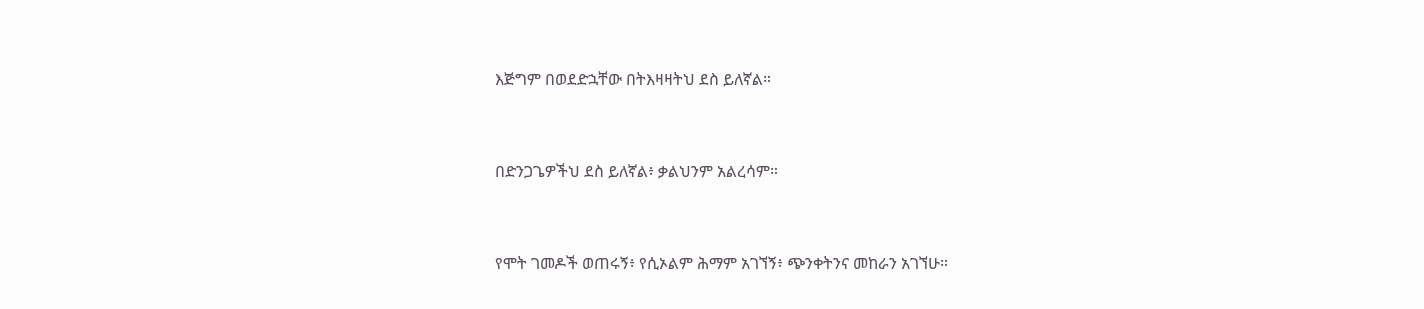እጅግም በወደድኋቸው በትእዛዛትህ ደስ ይለኛል።


በድንጋጌዎችህ ደስ ይለኛል፥ ቃልህንም አልረሳም።


የሞት ገመዶች ወጠሩኝ፥ የሲኦልም ሕማም አገኘኝ፥ ጭንቀትንና መከራን አገኘሁ።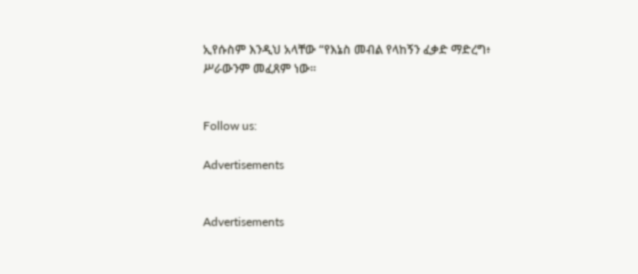ኢየሱስም እንዲህ አላቸው “የእኔስ መብል የላከኝን ፈቃድ ማድረግ፥ ሥራውንም መፈጸም ነው።


Follow us:

Advertisements


Advertisements